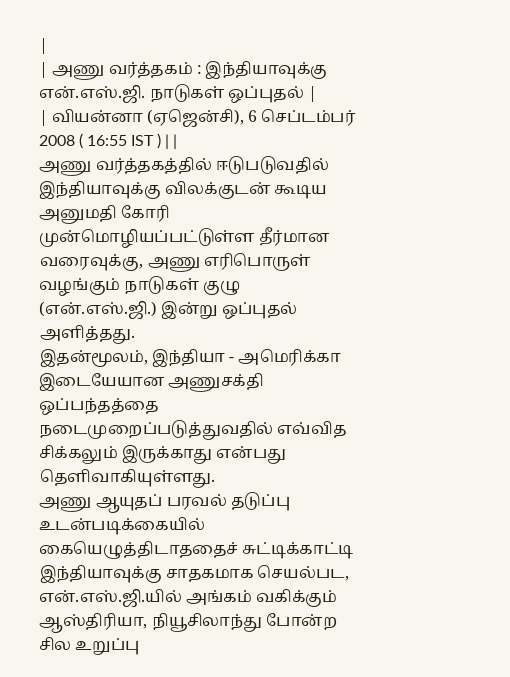|
| அணு வர்த்தகம் : இந்தியாவுக்கு என்.எஸ்.ஜி. நாடுகள் ஒப்புதல் |
| வியன்னா (ஏஜென்சி), 6 செப்டம்பர் 2008 ( 16:55 IST ) | |
அணு வர்த்தகத்தில் ஈடுபடுவதில் இந்தியாவுக்கு விலக்குடன் கூடிய அனுமதி கோரி முன்மொழியப்பட்டுள்ள தீர்மான வரைவுக்கு, அணு எரிபொருள் வழங்கும் நாடுகள் குழு (என்.எஸ்.ஜி.) இன்று ஒப்புதல் அளித்தது.
இதன்மூலம், இந்தியா - அமெரிக்கா இடையேயான அணுசக்தி ஒப்பந்தத்தை நடைமுறைப்படுத்துவதில் எவ்வித சிக்கலும் இருக்காது என்பது தெளிவாகியுள்ளது.
அணு ஆயுதப் பரவல் தடுப்பு உடன்படிக்கையில் கையெழுத்திடாததைச் சுட்டிக்காட்டி இந்தியாவுக்கு சாதகமாக செயல்பட, என்.எஸ்.ஜி.யில் அங்கம் வகிக்கும் ஆஸ்திரியா, நியூசிலாந்து போன்ற சில உறுப்பு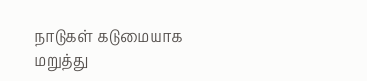நாடுகள் கடுமையாக மறுத்து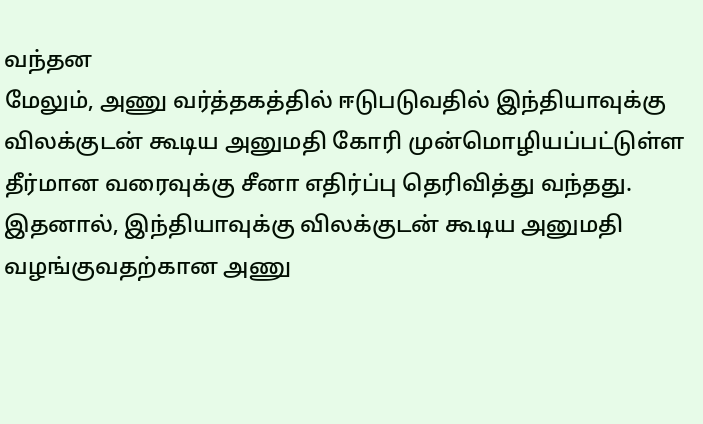வந்தன
மேலும், அணு வர்த்தகத்தில் ஈடுபடுவதில் இந்தியாவுக்கு விலக்குடன் கூடிய அனுமதி கோரி முன்மொழியப்பட்டுள்ள தீர்மான வரைவுக்கு சீனா எதிர்ப்பு தெரிவித்து வந்தது.
இதனால், இந்தியாவுக்கு விலக்குடன் கூடிய அனுமதி வழங்குவதற்கான அணு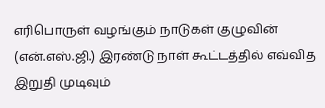எரிபொருள் வழங்கும் நாடுகள் குழுவின் (என்.எஸ்.ஜி.) இரண்டு நாள் கூட்டத்தில் எவ்வித இறுதி முடிவும்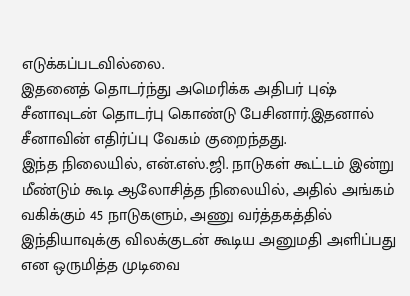எடுக்கப்படவில்லை.
இதனைத் தொடர்ந்து அமெரிக்க அதிபர் புஷ் சீனாவுடன் தொடர்பு கொண்டு பேசினார்.இதனால் சீனாவின் எதிர்ப்பு வேகம் குறைந்தது.
இந்த நிலையில், என்.எஸ்.ஜி. நாடுகள் கூட்டம் இன்று மீண்டும் கூடி ஆலோசித்த நிலையில், அதில் அங்கம் வகிக்கும் 45 நாடுகளும், அணு வர்த்தகத்தில் இந்தியாவுக்கு விலக்குடன் கூடிய அனுமதி அளிப்பது என ஒருமித்த முடிவை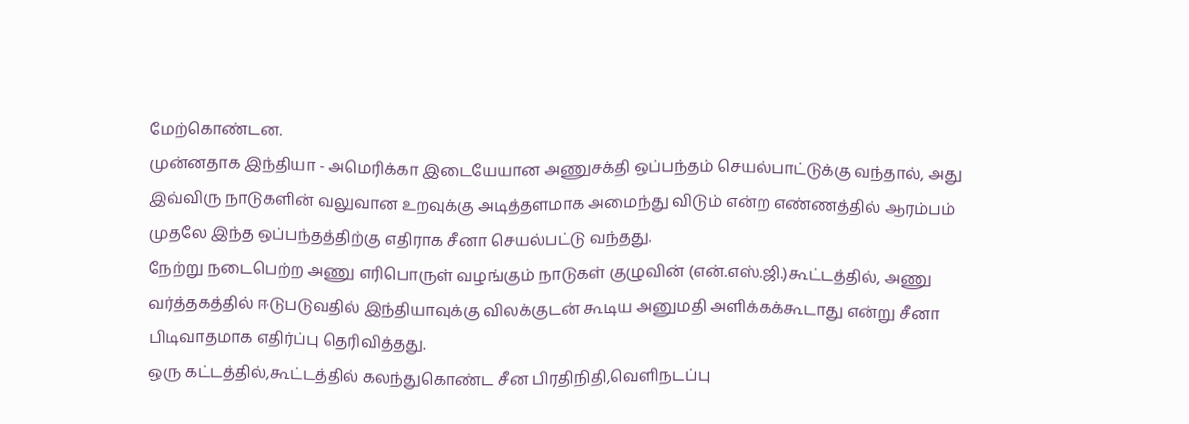மேற்கொண்டன.
முன்னதாக இந்தியா - அமெரிக்கா இடையேயான அணுசக்தி ஒப்பந்தம் செயல்பாட்டுக்கு வந்தால், அது இவ்விரு நாடுகளின் வலுவான உறவுக்கு அடித்தளமாக அமைந்து விடும் என்ற எண்ணத்தில் ஆரம்பம் முதலே இந்த ஒப்பந்தத்திற்கு எதிராக சீனா செயல்பட்டு வந்தது.
நேற்று நடைபெற்ற அணு எரிபொருள் வழங்கும் நாடுகள் குழுவின் (என்.எஸ்.ஜி.)கூட்டத்தில், அணு வர்த்தகத்தில் ஈடுபடுவதில் இந்தியாவுக்கு விலக்குடன் கூடிய அனுமதி அளிக்கக்கூடாது என்று சீனா பிடிவாதமாக எதிர்ப்பு தெரிவித்தது.
ஒரு கட்டத்தில்,கூட்டத்தில் கலந்துகொண்ட சீன பிரதிநிதி,வெளிநடப்பு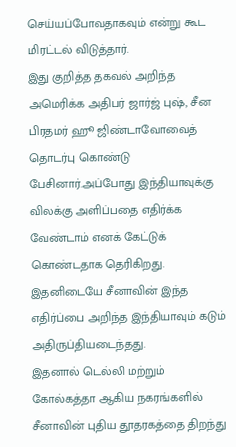செய்யப்போவதாகவும் என்று கூட மிரட்டல் விடுத்தார்.
இது குறித்த தகவல் அறிந்த அமெரிக்க அதிபர் ஜார்ஜ் புஷ், சீன பிரதமர் ஹூ ஜிண்டாவோவைத் தொடர்பு கொண்டு பேசினார்.அப்போது இந்தியாவுக்கு விலக்கு அளிப்பதை எதிர்க்க வேண்டாம் எனக் கேட்டுக் கொண்டதாக தெரிகிறது.
இதனிடையே சீனாவின் இந்த எதிர்ப்பை அறிந்த இந்தியாவும் கடும் அதிருப்தியடைந்தது.
இதனால் டெல்லி மற்றும் கோல்கத்தா ஆகிய நகரங்களில் சீனாவின் புதிய தூதரகத்தை திறந்து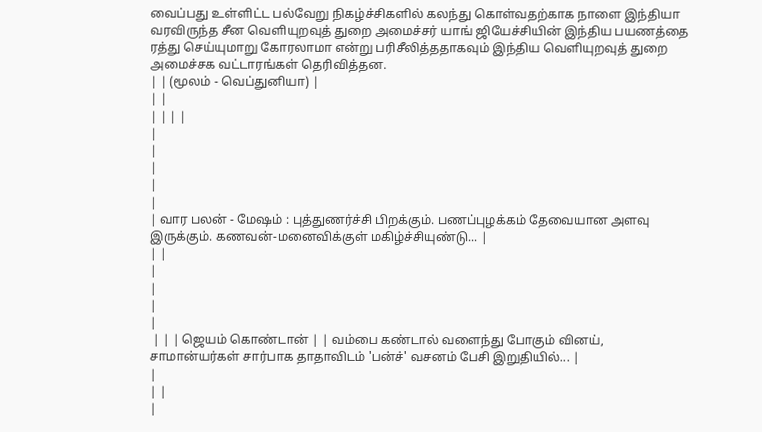வைப்பது உள்ளிட்ட பல்வேறு நிகழ்ச்சிகளில் கலந்து கொள்வதற்காக நாளை இந்தியா வரவிருந்த சீன வெளியுறவுத் துறை அமைச்சர் யாங் ஜியேச்சியின் இந்திய பயணத்தை ரத்து செய்யுமாறு கோரலாமா என்று பரிசீலித்ததாகவும் இந்திய வெளியுறவுத் துறை அமைச்சக வட்டாரங்கள் தெரிவித்தன.
| | (மூலம் - வெப்துனியா) |
| |
| | | |
|
|
|
|
|
| வார பலன் - மேஷம் : புத்துணர்ச்சி பிறக்கும். பணப்புழக்கம் தேவையான அளவு இருக்கும். கணவன்-மனைவிக்குள் மகிழ்ச்சியுண்டு... |
| |
|
|
|
|
 | | | ஜெயம் கொண்டான் | | வம்பை கண்டால் வளைந்து போகும் வினய், சாமான்யர்கள் சார்பாக தாதாவிடம் 'பன்ச்' வசனம் பேசி இறுதியில்... |
|
| |
|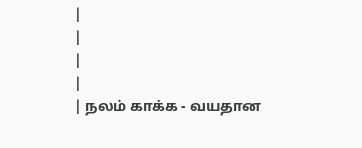|
|
|
|
| நலம் காக்க - வயதான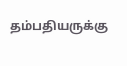தம்பதியருக்கு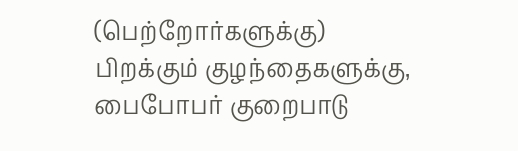(பெற்றோர்களுக்கு) பிறக்கும் குழந்தைகளுக்கு, பைபோபர் குறைபாடு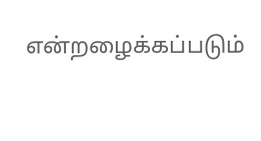என்றழைக்கப்படும்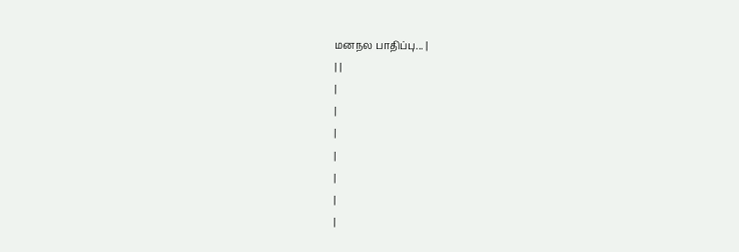மனநல பாதிப்பு... |
| |
|
|
|
|
|
|
|